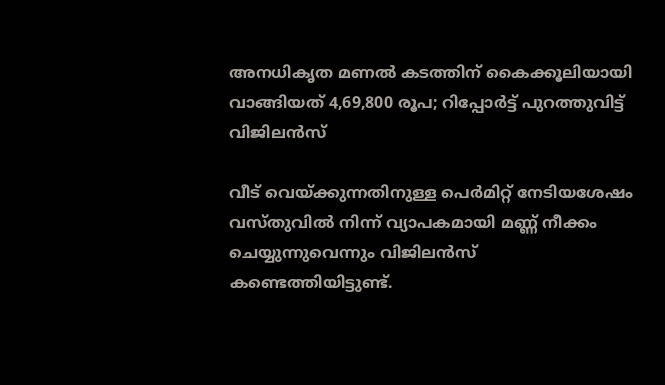അനധികൃത മണൽ കടത്തിന് കൈക്കൂലിയായി വാങ്ങിയത് 4,69,800 രൂപ; റിപ്പോർട്ട് പുറത്തുവിട്ട് വിജിലൻസ്

വീട് വെയ്ക്കുന്നതിനുള്ള പെർമിറ്റ് നേടിയശേഷം വസ്തുവിൽ നിന്ന് വ്യാപകമായി മണ്ണ് നീക്കം ചെയ്യുന്നുവെന്നും വിജിലൻസ് കണ്ടെത്തിയിട്ടുണ്ട്.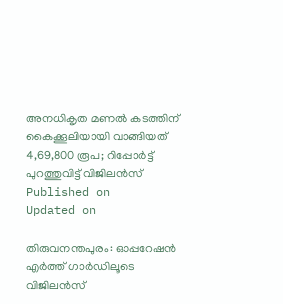അനധികൃത മണൽ കടത്തിന് കൈക്കൂലിയായി വാങ്ങിയത്
4,69,800 രൂപ; റിപ്പോർട്ട് പുറത്തുവിട്ട് വിജിലൻസ്
Published on
Updated on

തിരുവനന്തപുരം: ഓപ്പറേഷൻ എർത്ത് ഗാർഡിലൂടെ വിജിലൻസ്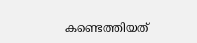കണ്ടെത്തിയത്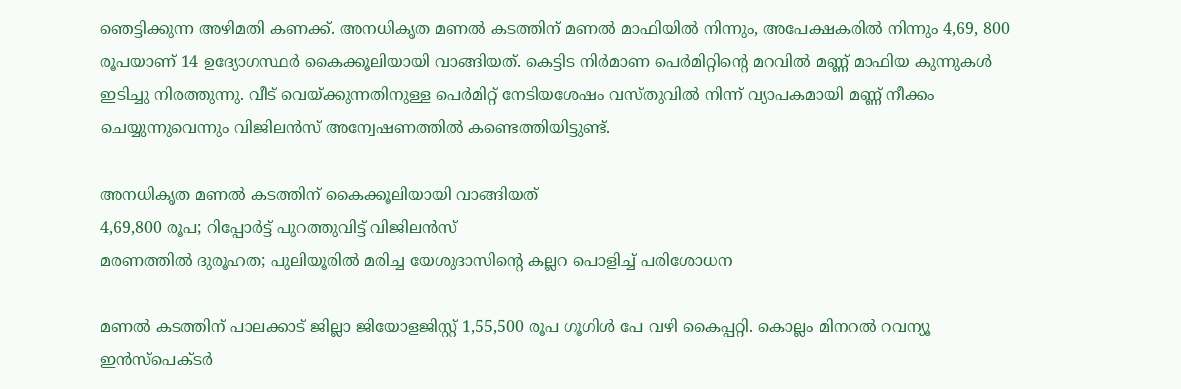ഞെട്ടിക്കുന്ന അഴിമതി കണക്ക്. അനധികൃത മണൽ കടത്തിന് മണൽ മാഫിയിൽ നിന്നും, അപേക്ഷകരിൽ നിന്നും 4,69, 800 രൂപയാണ് 14 ഉദ്യോഗസ്ഥർ കൈക്കൂലിയായി വാങ്ങിയത്. കെട്ടിട നിർമാണ പെർമിറ്റിൻ്റെ മറവിൽ മണ്ണ് മാഫിയ കുന്നുകൾ ഇടിച്ചു നിരത്തുന്നു. വീട് വെയ്ക്കുന്നതിനുള്ള പെർമിറ്റ് നേടിയശേഷം വസ്തുവിൽ നിന്ന് വ്യാപകമായി മണ്ണ് നീക്കം ചെയ്യുന്നുവെന്നും വിജിലൻസ് അന്വേഷണത്തിൽ കണ്ടെത്തിയിട്ടുണ്ട്.

അനധികൃത മണൽ കടത്തിന് കൈക്കൂലിയായി വാങ്ങിയത്
4,69,800 രൂപ; റിപ്പോർട്ട് പുറത്തുവിട്ട് വിജിലൻസ്
മരണത്തിൽ ദുരൂഹത; പുലിയൂരിൽ മരിച്ച യേശുദാസിൻ്റെ കല്ലറ പൊളിച്ച് പരിശോധന

മണൽ കടത്തിന് പാലക്കാട് ജില്ലാ ജിയോളജിസ്റ്റ് 1,55,500 രൂപ ഗൂഗിൾ പേ വഴി കൈപ്പറ്റി. കൊല്ലം മിനറൽ റവന്യൂ ഇൻസ്പെക്ടർ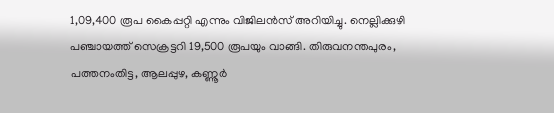1,09,400 രൂപ കൈപ്പറ്റി എന്നും വിജിലൻസ് അറിയിച്ചു. നെല്ലിക്കുഴി പഞ്ചായത്ത് സെക്രട്ടറി 19,500 രൂപയും വാങ്ങി. തിരുവനന്തപുരം, പത്തനംതിട്ട, ആലപ്പുഴ, കണ്ണൂർ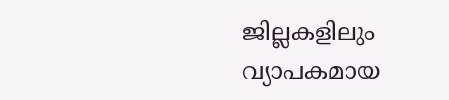ജില്ലകളിലും വ്യാപകമായ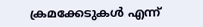ക്രമക്കേടുകൾ എന്ന്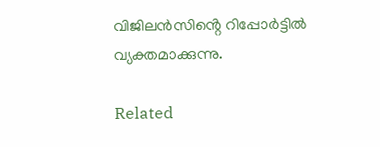വിജിലൻസിൻ്റെ റിപ്പോർട്ടിൽ വ്യക്തമാക്കുന്നു.

Related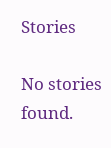Stories

No stories found.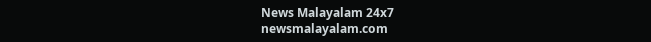News Malayalam 24x7
newsmalayalam.com